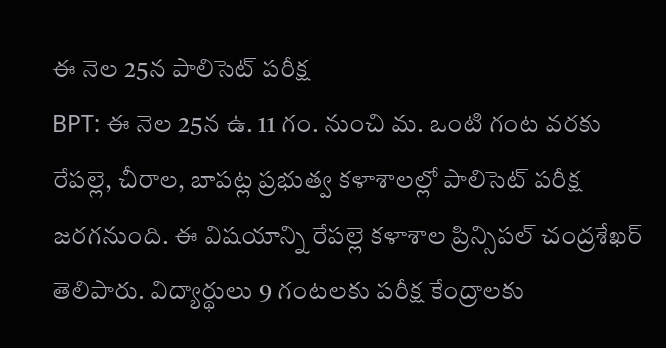ఈ నెల 25న పాలిసెట్ పరీక్ష
BPT: ఈ నెల 25న ఉ. 11 గం. నుంచి మ. ఒంటి గంట వరకు రేపల్లె, చీరాల, బాపట్ల ప్రభుత్వ కళాశాలల్లో పాలిసెట్ పరీక్ష జరగనుంది. ఈ విషయాన్ని రేపల్లె కళాశాల ప్రిన్సిపల్ చంద్రశేఖర్ తెలిపారు. విద్యార్థులు 9 గంటలకు పరీక్ష కేంద్రాలకు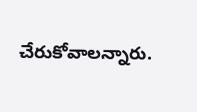చేరుకోవాలన్నారు.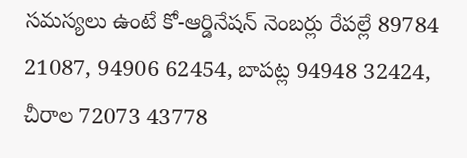సమస్యలు ఉంటే కో-ఆర్డినేషన్ నెంబర్లు రేపల్లే 89784 21087, 94906 62454, బాపట్ల 94948 32424, చీరాల 72073 43778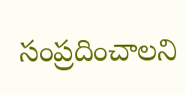సంప్రదించాలని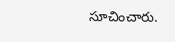సూచించారు.